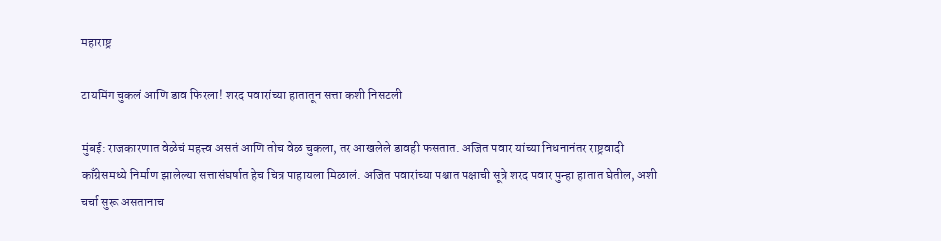महाराष्ट्र

टायमिंग चुकलं आणि डाव फिरला! शरद पवारांच्या हातातून सत्ता कशी निसटली

मुंबई: राजकारणात वेळेचं महत्त्व असतं आणि तोच वेळ चुकला, तर आखलेले डावही फसतात. अजित पवार यांच्या निधनानंतर राष्ट्रवादी काँग्रेसमध्ये निर्माण झालेल्या सत्तासंघर्षात हेच चित्र पाहायला मिळालं. अजित पवारांच्या पश्चात पक्षाची सूत्रे शरद पवार पुन्हा हातात घेतील, अशी चर्चा सुरू असतानाच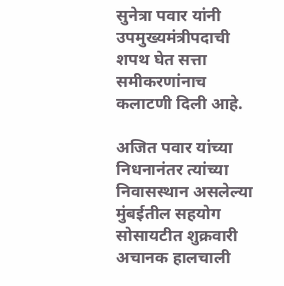सुनेत्रा पवार यांनी उपमुख्यमंत्रीपदाची शपथ घेत सत्ता समीकरणांनाच कलाटणी दिली आहे.

अजित पवार यांच्या निधनानंतर त्यांच्या निवासस्थान असलेल्या मुंबईतील सहयोग सोसायटीत शुक्रवारी अचानक हालचाली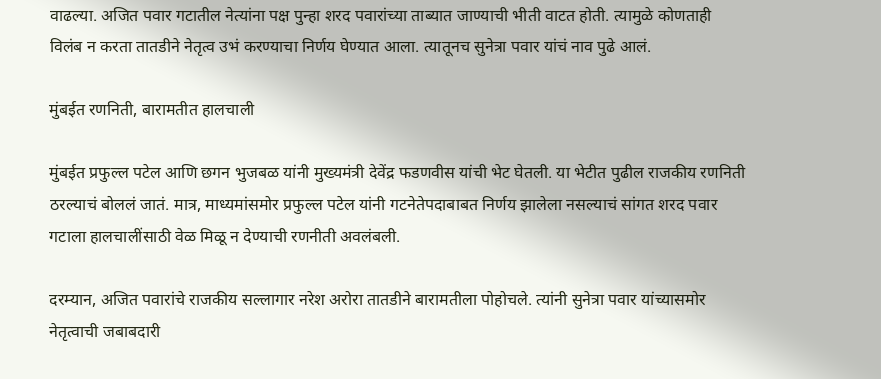वाढल्या. अजित पवार गटातील नेत्यांना पक्ष पुन्हा शरद पवारांच्या ताब्यात जाण्याची भीती वाटत होती. त्यामुळे कोणताही विलंब न करता तातडीने नेतृत्व उभं करण्याचा निर्णय घेण्यात आला. त्यातूनच सुनेत्रा पवार यांचं नाव पुढे आलं.

मुंबईत रणनिती, बारामतीत हालचाली

मुंबईत प्रफुल्ल पटेल आणि छगन भुजबळ यांनी मुख्यमंत्री देवेंद्र फडणवीस यांची भेट घेतली. या भेटीत पुढील राजकीय रणनिती ठरल्याचं बोललं जातं. मात्र, माध्यमांसमोर प्रफुल्ल पटेल यांनी गटनेतेपदाबाबत निर्णय झालेला नसल्याचं सांगत शरद पवार गटाला हालचालींसाठी वेळ मिळू न देण्याची रणनीती अवलंबली.

दरम्यान, अजित पवारांचे राजकीय सल्लागार नरेश अरोरा तातडीने बारामतीला पोहोचले. त्यांनी सुनेत्रा पवार यांच्यासमोर नेतृत्वाची जबाबदारी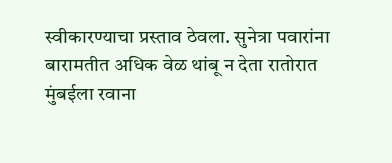स्वीकारण्याचा प्रस्ताव ठेवला. सुनेत्रा पवारांना बारामतीत अधिक वेळ थांबू न देता रातोरात मुंबईला रवाना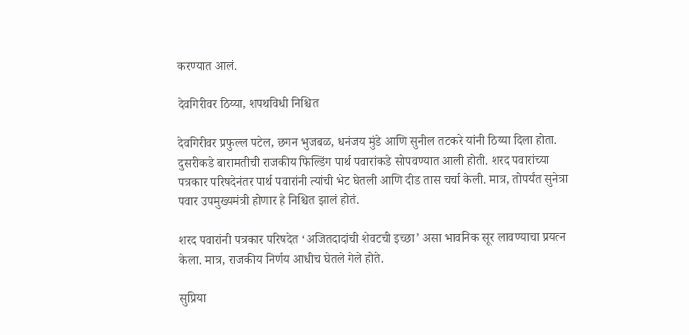करण्यात आलं.

देवगिरीवर ठिय्या, शपथविधी निश्चित

देवगिरीवर प्रफुल्ल पटेल, छगन भुजबळ, धनंजय मुंडे आणि सुनील तटकरे यांनी ठिय्या दिला होता. दुसरीकडे बारामतीची राजकीय फिल्डिंग पार्थ पवारांकडे सोपवण्यात आली होती. शरद पवारांच्या पत्रकार परिषदेनंतर पार्थ पवारांनी त्यांची भेट घेतली आणि दीड तास चर्चा केली. मात्र, तोपर्यंत सुनेत्रा पवार उपमुख्यमंत्री होणार हे निश्चित झालं होतं.

शरद पवारांनी पत्रकार परिषदेत ‘अजितदादांची शेवटची इच्छा’ असा भावनिक सूर लावण्याचा प्रयत्न केला. मात्र, राजकीय निर्णय आधीच घेतले गेले होते.

सुप्रिया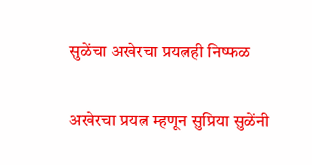सुळेंचा अखेरचा प्रयत्नही निष्फळ

अखेरचा प्रयत्न म्हणून सुप्रिया सुळेंनी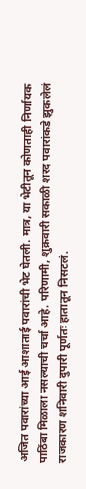अजित पवारांच्या आई आशाताई पवारांची भेट घेतली. मात्र, या भेटीतून कोणताही निर्णायक पाठिंबा मिळाला नसल्याची चर्चा आहे. परिणामी, शुक्रवारी सकाळी शरद पवारांकडे झुकलेलं राजकारण शनिवारी दुपारी पूर्णतः हातातून निसटलं.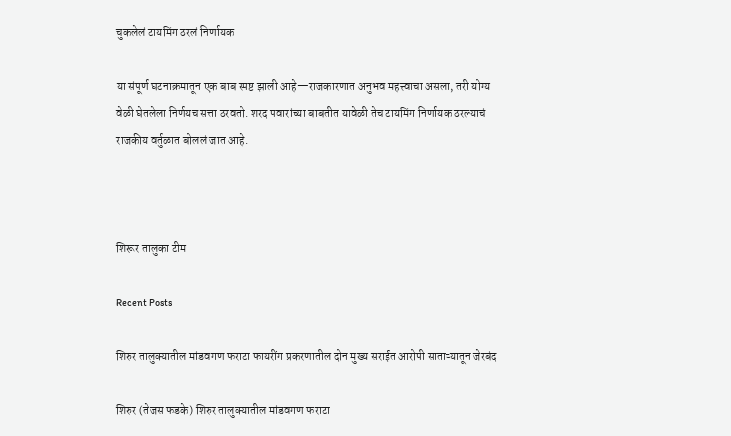चुकलेलं टायमिंग ठरलं निर्णायक

या संपूर्ण घटनाक्रमातून एक बाब स्पष्ट झाली आहे—राजकारणात अनुभव महत्त्वाचा असला, तरी योग्य वेळी घेतलेला निर्णयच सत्ता ठरवतो. शरद पवारांच्या बाबतीत यावेळी तेच टायमिंग निर्णायक ठरल्याचं राजकीय वर्तुळात बोललं जात आहे.



शिरूर तालुका टीम

Recent Posts

शिरुर तालुक्यातील मांडवगण फराटा फायरींग प्रकरणातील दोन मुख्य सराईत आरोपी साताऱ्यातून जेरबंद

शिरुर (तेजस फडके) शिरुर तालुक्यातील मांडवगण फराटा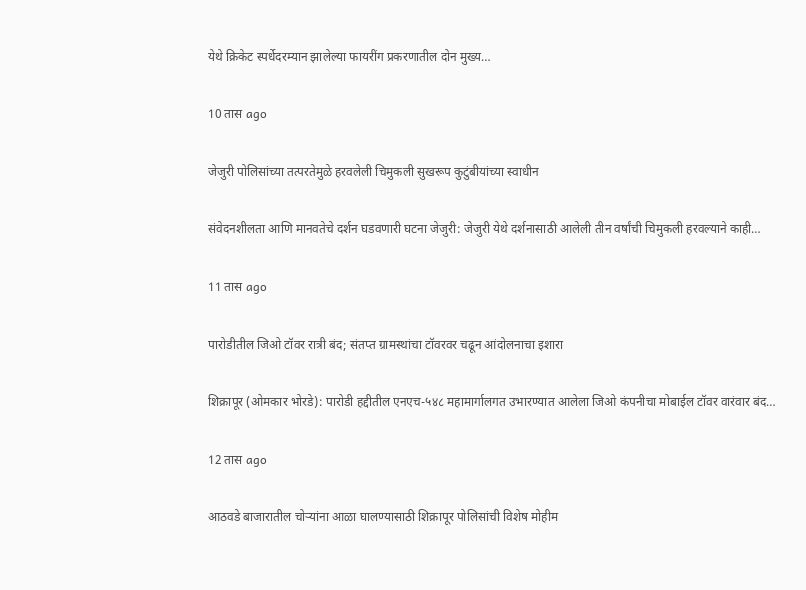येथे क्रिकेट स्पर्धेदरम्यान झालेल्या फायरींग प्रकरणातील दोन मुख्य…

10 तास ago

जेजुरी पोलिसांच्या तत्परतेमुळे हरवलेली चिमुकली सुखरूप कुटुंबीयांच्या स्वाधीन

संवेदनशीलता आणि मानवतेचे दर्शन घडवणारी घटना जेजुरी: जेजुरी येथे दर्शनासाठी आलेली तीन वर्षांची चिमुकली हरवल्याने काही…

11 तास ago

पारोडीतील जिओ टॉवर रात्री बंद; संतप्त ग्रामस्थांचा टॉवरवर चढून आंदोलनाचा इशारा

शिक्रापूर (ओमकार भोरडे): पारोडी हद्दीतील एनएच-५४८ महामार्गालगत उभारण्यात आलेला जिओ कंपनीचा मोबाईल टॉवर वारंवार बंद…

12 तास ago

आठवडे बाजारातील चोऱ्यांना आळा घालण्यासाठी शिक्रापूर पोलिसांची विशेष मोहीम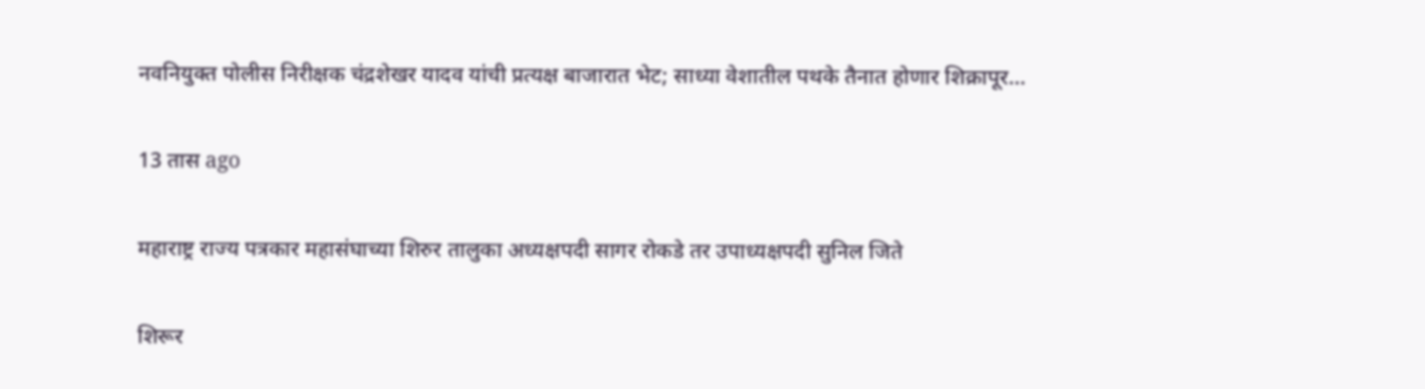नवनियुक्त पोलीस निरीक्षक चंद्रशेखर यादव यांची प्रत्यक्ष बाजारात भेट; साध्या वेशातील पथके तैनात होणार शिक्रापूर…

13 तास ago

महाराष्ट्र राज्य पत्रकार महासंघाच्या शिरुर तालुका अध्यक्षपदी सागर रोकडे तर उपाध्यक्षपदी सुनिल जिते

शिरूर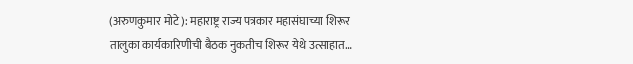(अरुणकुमार मोटे): महाराष्ट्र राज्य पत्रकार महासंघाच्या शिरूर तालुका कार्यकारिणीची बैठक नुकतीच शिरूर येथे उत्साहात…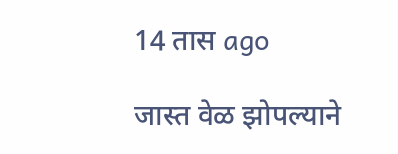14 तास ago

जास्त वेळ झोपल्याने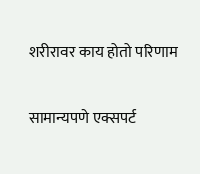शरीरावर काय होतो परिणाम

सामान्यपणे एक्सपर्ट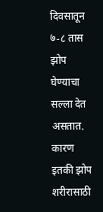दिवसातून ७-८ तास झोप घेण्याचा सल्ला देत असतात. कारण इतकी झोप शरीरासाठी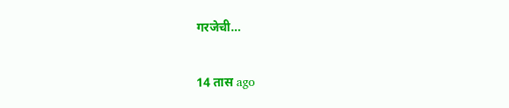गरजेची…

14 तास ago